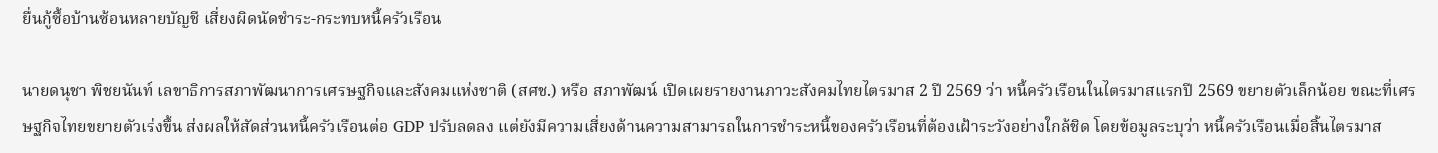ยื่นกู้ซื้อบ้านซ้อนหลายบัญชี เสี่ยงผิดนัดชำระ-กระทบหนี้ครัวเรือน

นายดนุชา พิชยนันท์ เลขาธิการสภาพัฒนาการเศรษฐกิจและสังคมแห่งชาติ (สศช.) หรือ สภาพัฒน์ เปิดเผยรายงานภาวะสังคมไทยไตรมาส 2 ปี 2569 ว่า หนี้ครัวเรือนในไตรมาสแรกปี 2569 ขยายตัวเล็กน้อย ขณะที่เศรษฐกิจไทยขยายตัวเร่งขึ้น ส่งผลให้สัดส่วนหนี้ครัวเรือนต่อ GDP ปรับลดลง แต่ยังมีความเสี่ยงด้านความสามารถในการชำระหนี้ของครัวเรือนที่ต้องเฝ้าระวังอย่างใกล้ชิด โดยข้อมูลระบุว่า หนี้ครัวเรือนเมื่อสิ้นไตรมาส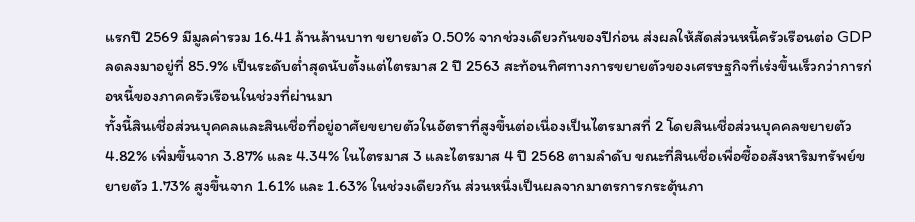แรกปี 2569 มีมูลค่ารวม 16.41 ล้านล้านบาท ขยายตัว 0.50% จากช่วงเดียวกันของปีก่อน ส่งผลให้สัดส่วนหนี้ครัวเรือนต่อ GDP ลดลงมาอยู่ที่ 85.9% เป็นระดับต่ำสุดนับตั้งแต่ไตรมาส 2 ปี 2563 สะท้อนทิศทางการขยายตัวของเศรษฐกิจที่เร่งขึ้นเร็วกว่าการก่อหนี้ของภาคครัวเรือนในช่วงที่ผ่านมา
ทั้งนี้สินเชื่อส่วนบุคคลและสินเชื่อที่อยู่อาศัยขยายตัวในอัตราที่สูงขึ้นต่อเนื่องเป็นไตรมาสที่ 2 โดยสินเชื่อส่วนบุคคลขยายตัว 4.82% เพิ่มขึ้นจาก 3.87% และ 4.34% ในไตรมาส 3 และไตรมาส 4 ปี 2568 ตามลำดับ ขณะที่สินเชื่อเพื่อซื้ออสังหาริมทรัพย์ขยายตัว 1.73% สูงขึ้นจาก 1.61% และ 1.63% ในช่วงเดียวกัน ส่วนหนึ่งเป็นผลจากมาตรการกระตุ้นภา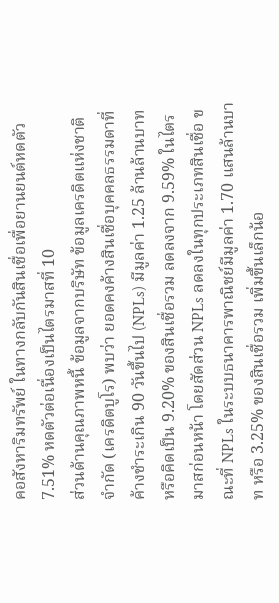คอสังหาริมทรัพย์ ในทางกลับกันสินเชื่อเพื่อยานยนต์หดตัว 7.51% หดตัวต่อเนื่องเป็นไตรมาสที่ 10
ส่วนด้านคุณภาพหนี้ ข้อมูลจากบริษัท ข้อมูลเครดิตแห่งชาติ จำกัด (เครดิตบูโร) พบว่า ยอดคงค้างสินเชื่อบุคคลธรรมดาที่ค้างชำระเกิน 90 วันขึ้นไป (NPLs) มีมูลค่า 1.25 ล้านล้านบาท หรือคิดเป็น 9.20% ของสินเชื่อรวม ลดลงจาก 9.59% ในไตรมาสก่อนหน้า โดยสัดส่วน NPLs ลดลงในทุกประเภทสินเชื่อ ขณะที่ NPLs ในระบบธนาคารพาณิชย์มีมูลค่า 1.70 แสนล้านบาท หรือ 3.25% ของสินเชื่อรวม เพิ่มขึ้นเล็กน้อ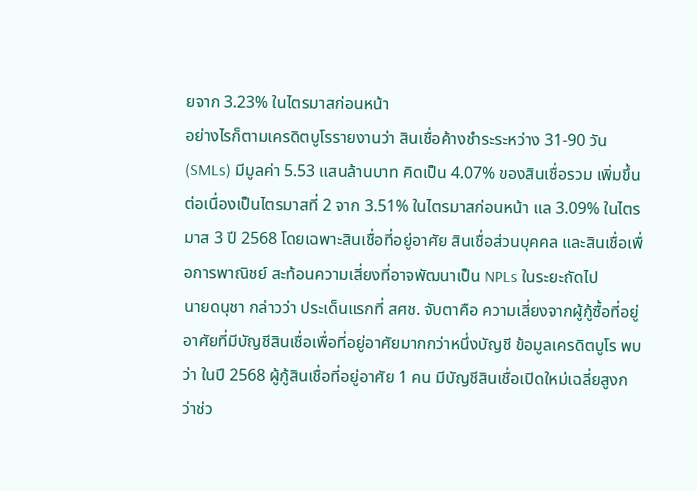ยจาก 3.23% ในไตรมาสก่อนหน้า
อย่างไรก็ตามเครดิตบูโรรายงานว่า สินเชื่อค้างชำระระหว่าง 31-90 วัน (SMLs) มีมูลค่า 5.53 แสนล้านบาท คิดเป็น 4.07% ของสินเชื่อรวม เพิ่มขึ้นต่อเนื่องเป็นไตรมาสที่ 2 จาก 3.51% ในไตรมาสก่อนหน้า แล 3.09% ในไตรมาส 3 ปี 2568 โดยเฉพาะสินเชื่อที่อยู่อาศัย สินเชื่อส่วนบุคคล และสินเชื่อเพื่อการพาณิชย์ สะท้อนความเสี่ยงที่อาจพัฒนาเป็น NPLs ในระยะถัดไป
นายดนุชา กล่าวว่า ประเด็นแรกที่ สศช. จับตาคือ ความเสี่ยงจากผู้กู้ซื้อที่อยู่อาศัยที่มีบัญชีสินเชื่อเพื่อที่อยู่อาศัยมากกว่าหนึ่งบัญชี ข้อมูลเครดิตบูโร พบว่า ในปี 2568 ผู้กู้สินเชื่อที่อยู่อาศัย 1 คน มีบัญชีสินเชื่อเปิดใหม่เฉลี่ยสูงกว่าช่ว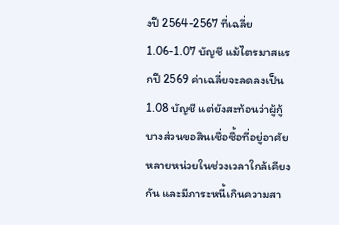งปี 2564-2567 ที่เฉลี่ย 1.06-1.07 บัญชี แม้ไตรมาสแรกปี 2569 ค่าเฉลี่ยจะลดลงเป็น 1.08 บัญชี แต่ยังสะท้อนว่าผู้กู้บางส่วนขอสินเชื่อซื้อที่อยู่อาศัยหลายหน่วยในช่วงเวลาใกล้เคียงกัน และมีภาระหนี้เกินความสา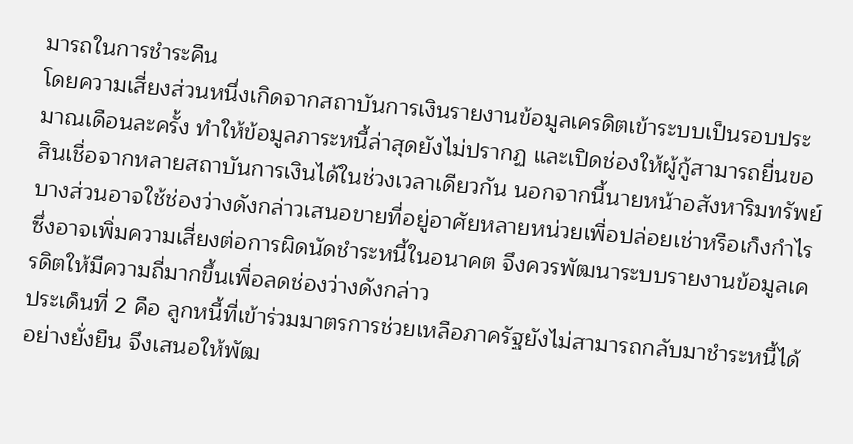มารถในการชำระคืน
โดยความเสี่ยงส่วนหนึ่งเกิดจากสถาบันการเงินรายงานข้อมูลเครดิตเข้าระบบเป็นรอบประมาณเดือนละครั้ง ทำให้ข้อมูลภาระหนี้ล่าสุดยังไม่ปรากฏ และเปิดช่องให้ผู้กู้สามารถยื่นขอสินเชื่อจากหลายสถาบันการเงินได้ในช่วงเวลาเดียวกัน นอกจากนี้นายหน้าอสังหาริมทรัพย์บางส่วนอาจใช้ช่องว่างดังกล่าวเสนอขายที่อยู่อาศัยหลายหน่วยเพื่อปล่อยเช่าหรือเก็งกำไร ซึ่งอาจเพิ่มความเสี่ยงต่อการผิดนัดชำระหนี้ในอนาคต จึงควรพัฒนาระบบรายงานข้อมูลเครดิตให้มีความถี่มากขึ้นเพื่อลดช่องว่างดังกล่าว
ประเด็นที่ 2 คือ ลูกหนี้ที่เข้าร่วมมาตรการช่วยเหลือภาครัฐยังไม่สามารถกลับมาชำระหนี้ได้อย่างยั่งยืน จึงเสนอให้พัฒ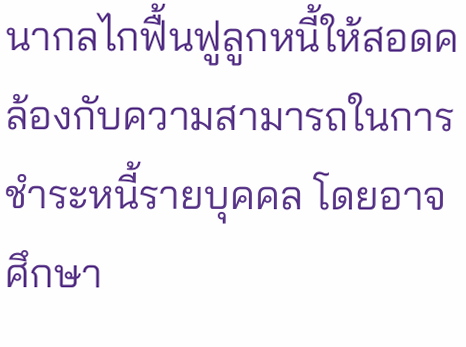นากลไกฟื้นฟูลูกหนี้ให้สอดคล้องกับความสามารถในการชำระหนี้รายบุคคล โดยอาจศึกษา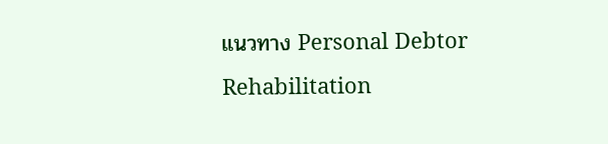แนวทาง Personal Debtor Rehabilitation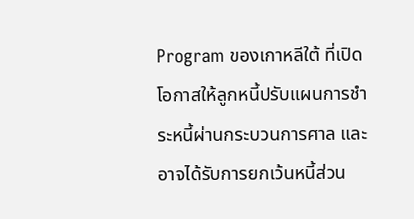Program ของเกาหลีใต้ ที่เปิดโอกาสให้ลูกหนี้ปรับแผนการชำระหนี้ผ่านกระบวนการศาล และอาจได้รับการยกเว้นหนี้ส่วน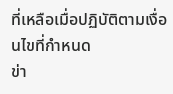ที่เหลือเมื่อปฏิบัติตามเงื่อนไขที่กำหนด
ข่า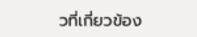วที่เกี่ยวข้อง